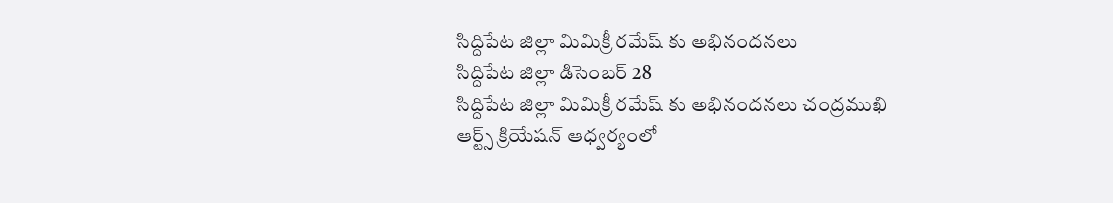సిద్దిపేట జిల్లా మిమిక్రీ రమేష్ కు అభినందనలు
సిద్దిపేట జిల్లా డిసెంబర్ 28
సిద్దిపేట జిల్లా మిమిక్రీ రమేష్ కు అభినందనలు చంద్రముఖి ఆర్ట్స్ క్రియేషన్ ఆధ్వర్యంలో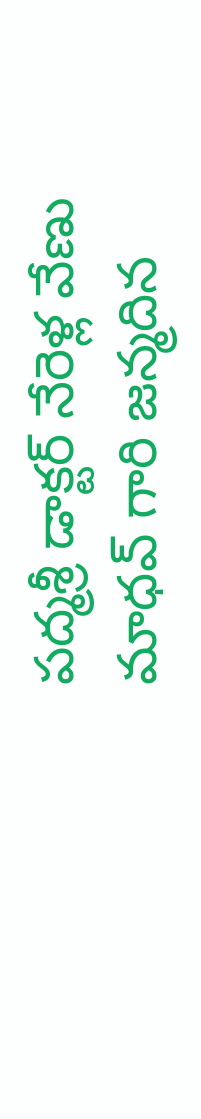పద్మశ్రీ డాక్టర్ నేరెళ్ల వేణు మాధవ్ గారి జన్మదిన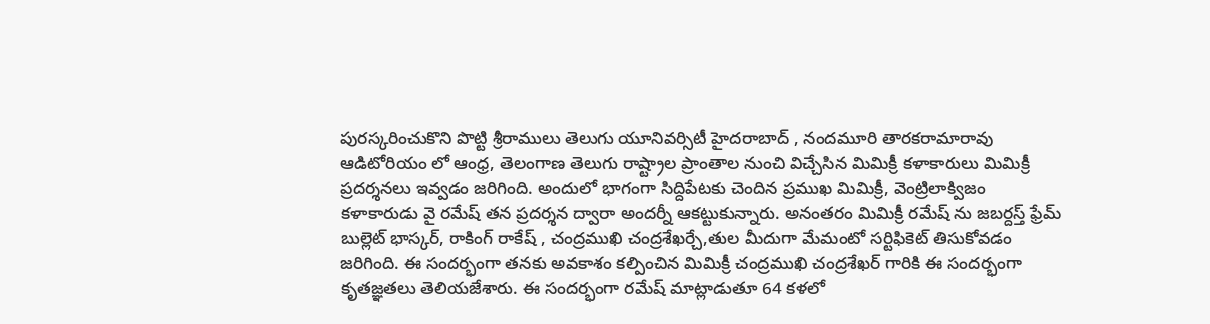పురస్కరించుకొని పొట్టి శ్రీరాములు తెలుగు యూనివర్సిటీ హైదరాబాద్ , నందమూరి తారకరామారావు ఆడిటోరియం లో ఆంధ్ర, తెలంగాణ తెలుగు రాష్ట్రాల ప్రాంతాల నుంచి విచ్చేసిన మిమిక్రీ కళాకారులు మిమిక్రీ ప్రదర్శనలు ఇవ్వడం జరిగింది. అందులో భాగంగా సిద్దిపేటకు చెందిన ప్రముఖ మిమిక్రీ, వెంట్రిలాక్విజం కళాకారుడు వై రమేష్ తన ప్రదర్శన ద్వారా అందర్నీ ఆకట్టుకున్నారు. అనంతరం మిమిక్రీ రమేష్ ను జబర్దస్త్ ఫ్రేమ్ బుల్లెట్ భాస్కర్, రాకింగ్ రాకేష్ , చంద్రముఖి చంద్రశేఖర్చే,తుల మీదుగా మేమంటో సర్టిఫికెట్ తిసుకోవడం జరిగింది. ఈ సందర్భంగా తనకు అవకాశం కల్పించిన మిమిక్రీ చంద్రముఖి చంద్రశేఖర్ గారికి ఈ సందర్భంగా కృతజ్ఞతలు తెలియజేశారు. ఈ సందర్భంగా రమేష్ మాట్లాడుతూ 64 కళలో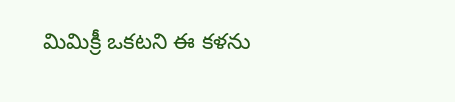మిమిక్రీ ఒకటని ఈ కళను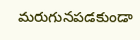మరుగునపడకుండా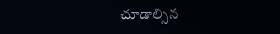చూడాల్సిన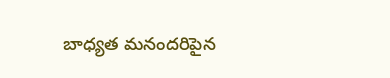బాధ్యత మనందరిపైన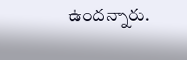ఉందన్నారు.